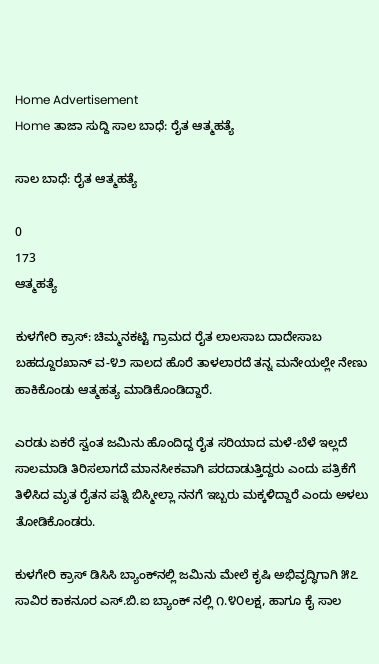Home Advertisement
Home ತಾಜಾ ಸುದ್ದಿ ಸಾಲ ಬಾಧೆ: ರೈತ ಆತ್ಮಹತ್ಯೆ

ಸಾಲ ಬಾಧೆ: ರೈತ ಆತ್ಮಹತ್ಯೆ

0
173
ಆತ್ಮಹತ್ಯೆ

ಕುಳಗೇರಿ ಕ್ರಾಸ್: ಚಿಮ್ಮನಕಟ್ಟಿ ಗ್ರಾಮದ ರೈತ ಲಾಲಸಾಬ ದಾದೇಸಾಬ ಬಹದ್ದೂರಖಾನ್ ವ-೪೨ ಸಾಲದ ಹೊರೆ ತಾಳಲಾರದೆ ತನ್ನ ಮನೇಯಲ್ಲೇ ನೇಣು ಹಾಕಿಕೊಂಡು ಆತ್ಮಹತ್ಯ ಮಾಡಿಕೊಂಡಿದ್ದಾರೆ.

ಎರಡು ಏಕರೆ ಸ್ವಂತ ಜಮಿನು ಹೊಂದಿದ್ದ ರೈತ ಸರಿಯಾದ ಮಳೆ-ಬೆಳೆ ಇಲ್ಲದೆ ಸಾಲಮಾಡಿ ತಿರಿಸಲಾಗದೆ ಮಾನಸೀಕವಾಗಿ ಪರದಾಡುತ್ತಿದ್ದರು ಎಂದು ಪತ್ರಿಕೆಗೆ ತಿಳಿಸಿದ ಮೃತ ರೈತನ ಪತ್ನಿ ಬಿಸ್ಮೀಲ್ಲಾ ನನಗೆ ಇಬ್ಬರು ಮಕ್ಕಳಿದ್ದಾರೆ ಎಂದು ಅಳಲು ತೋಡಿಕೊಂಡರು.

ಕುಳಗೇರಿ ಕ್ರಾಸ್ ಡಿಸಿಸಿ ಬ್ಯಾಂಕ್‌ನಲ್ಲಿ ಜಮಿನು ಮೇಲೆ ಕೃಷಿ ಅಭಿವೃದ್ಧಿಗಾಗಿ ೫೭ ಸಾವಿರ ಕಾಕನೂರ ಎಸ್.ಬಿ.ಐ ಬ್ಯಾಂಕ್ ನಲ್ಲಿ ೧.೪೦ಲಕ್ಷ, ಹಾಗೂ ಕೈ ಸಾಲ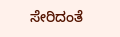ಸೇರಿದಂತೆ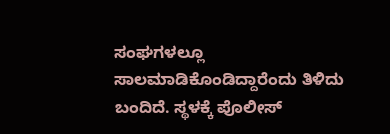ಸಂಘಗಳಲ್ಲೂ ಸಾಲಮಾಡಿಕೊಂಡಿದ್ದಾರೆಂದು ತಿಳಿದು ಬಂದಿದೆ. ಸ್ಥಳಕ್ಕೆ ಪೊಲೀಸ್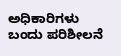ಅಧಿಕಾರಿಗಳು ಬಂದು ಪರಿಶೀಲನೆ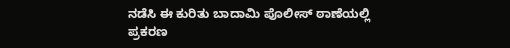ನಡೆಸಿ ಈ ಕುರಿತು ಬಾದಾಮಿ ಪೊಲೀಸ್ ಠಾಣೆಯಲ್ಲಿ ಪ್ರಕರಣ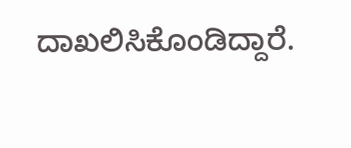ದಾಖಲಿಸಿಕೊಂಡಿದ್ದಾರೆ.